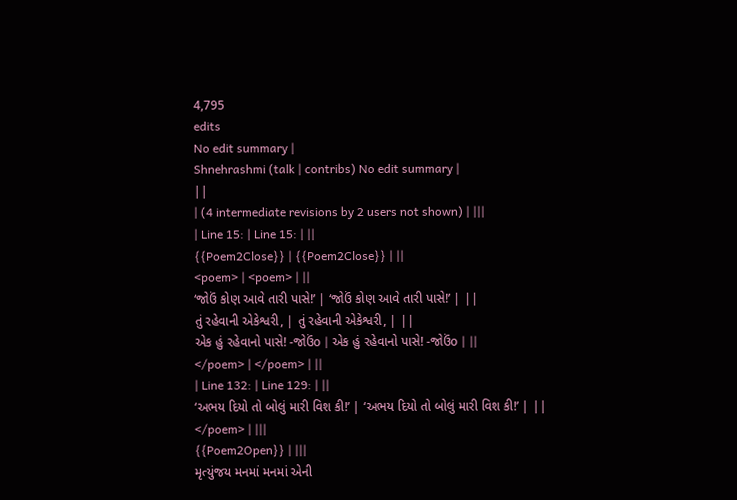4,795
edits
No edit summary |
Shnehrashmi (talk | contribs) No edit summary |
||
| (4 intermediate revisions by 2 users not shown) | |||
| Line 15: | Line 15: | ||
{{Poem2Close}} | {{Poem2Close}} | ||
<poem> | <poem> | ||
‘જોઉં કોણ આવે તારી પાસે!’ | ‘જોઉં કોણ આવે તારી પાસે!’ | ||
તું રહેવાની એકેશ્વરી, | તું રહેવાની એકેશ્વરી, | ||
એક હું રહેવાનો પાસે! -જોઉંo | એક હું રહેવાનો પાસે! -જોઉંo | ||
</poem> | </poem> | ||
| Line 132: | Line 129: | ||
‘અભય દિયો તો બોલું મારી વિશ કી!’ | ‘અભય દિયો તો બોલું મારી વિશ કી!’ | ||
</poem> | |||
{{Poem2Open}} | |||
મૃત્યુંજય મનમાં મનમાં એની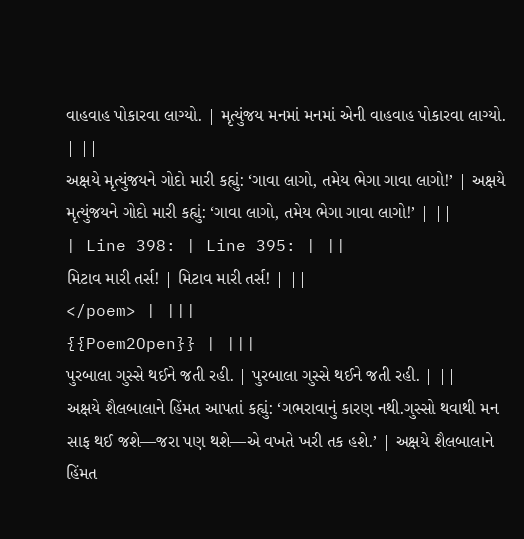વાહવાહ પોકારવા લાગ્યો. | મૃત્યુંજય મનમાં મનમાં એની વાહવાહ પોકારવા લાગ્યો. | ||
અક્ષયે મૃત્યુંજયને ગોદો મારી કહ્યું: ‘ગાવા લાગો, તમેય ભેગા ગાવા લાગો!’ | અક્ષયે મૃત્યુંજયને ગોદો મારી કહ્યું: ‘ગાવા લાગો, તમેય ભેગા ગાવા લાગો!’ | ||
| Line 398: | Line 395: | ||
મિટાવ મારી તર્સ! | મિટાવ મારી તર્સ! | ||
</poem> | |||
{{Poem2Open}} | |||
પુરબાલા ગુસ્સે થઈને જતી રહી. | પુરબાલા ગુસ્સે થઈને જતી રહી. | ||
અક્ષયે શૈલબાલાને હિંમત આપતાં કહ્યું: ‘ગભરાવાનું કારણ નથી.ગુસ્સો થવાથી મન સાફ થઈ જશે—જરા પણ થશે—એ વખતે ખરી તક હશે.’ | અક્ષયે શૈલબાલાને હિંમત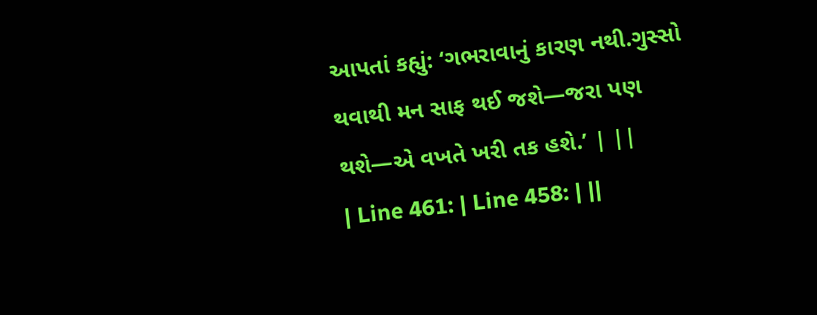આપતાં કહ્યું: ‘ગભરાવાનું કારણ નથી.ગુસ્સો થવાથી મન સાફ થઈ જશે—જરા પણ થશે—એ વખતે ખરી તક હશે.’ | ||
| Line 461: | Line 458: | ||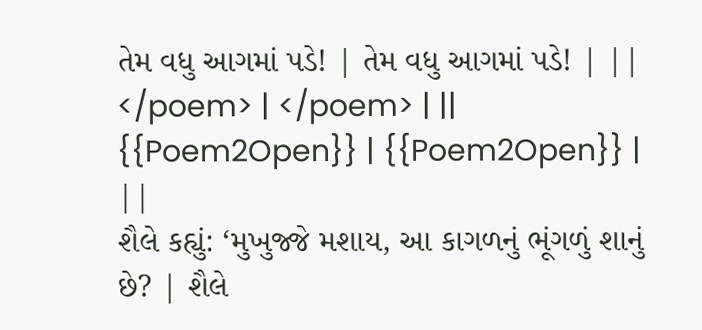તેમ વધુ આગમાં પડે! | તેમ વધુ આગમાં પડે! | ||
</poem> | </poem> | ||
{{Poem2Open}} | {{Poem2Open}} | ||
શૈલે કહ્યું: ‘મુખુજ્જે મશાય, આ કાગળનું ભૂંગળું શાનું છે? | શૈલે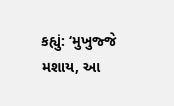કહ્યું: ‘મુખુજ્જે મશાય, આ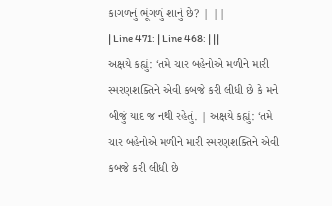કાગળનું ભૂંગળું શાનું છે? | ||
| Line 471: | Line 468: | ||
અક્ષયે કહ્યું: ‘તમે ચાર બહેનોએ મળીને મારી સ્મરણશક્તિને એવી કબજે કરી લીધી છે કે મને બીજું યાદ જ નથી રહેતું. | અક્ષયે કહ્યું: ‘તમે ચાર બહેનોએ મળીને મારી સ્મરણશક્તિને એવી કબજે કરી લીધી છે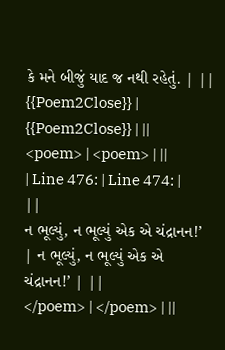કે મને બીજું યાદ જ નથી રહેતું. | ||
{{Poem2Close}} | {{Poem2Close}} | ||
<poem> | <poem> | ||
| Line 476: | Line 474: | ||
ન ભૂલ્યું, ન ભૂલ્યું એક એ ચંદ્રાનન!’ | ન ભૂલ્યું, ન ભૂલ્યું એક એ ચંદ્રાનન!’ | ||
</poem> | </poem> | ||